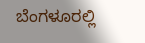ಬೆಂಗಳೂರಲ್ಲಿ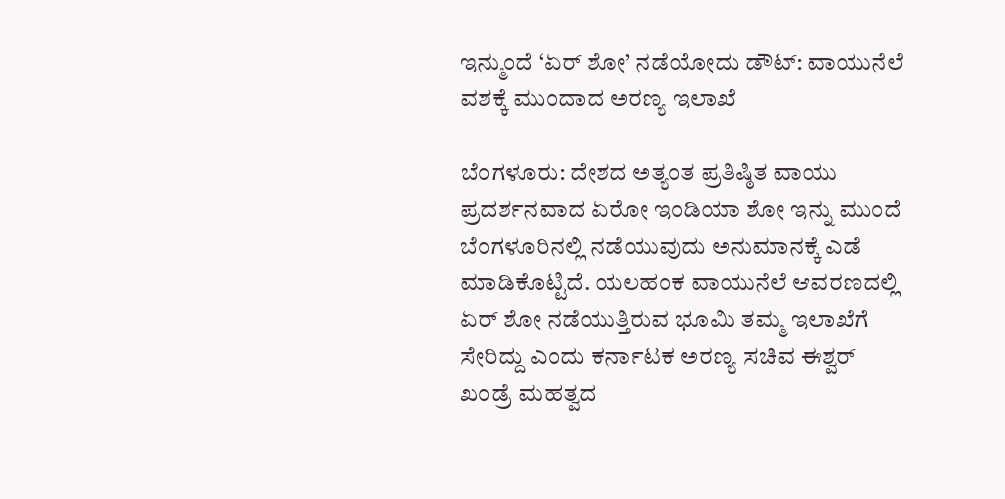ಇನ್ಮುಂದೆ ‘ಏರ್ ಶೋ’ ನಡೆಯೋದು ಡೌಟ್: ವಾಯುನೆಲೆ ವಶಕ್ಕೆ ಮುಂದಾದ ಅರಣ್ಯ ಇಲಾಖೆ

ಬೆಂಗಳೂರು: ದೇಶದ ಅತ್ಯಂತ ಪ್ರತಿಷ್ಠಿತ ವಾಯು ಪ್ರದರ್ಶನವಾದ ಏರೋ ಇಂಡಿಯಾ ಶೋ ಇನ್ನು ಮುಂದೆ ಬೆಂಗಳೂರಿನಲ್ಲಿ ನಡೆಯುವುದು ಅನುಮಾನಕ್ಕೆ ಎಡೆ ಮಾಡಿಕೊಟ್ಟಿದೆ. ಯಲಹಂಕ ವಾಯುನೆಲೆ ಆವರಣದಲ್ಲಿ ಏರ್ ಶೋ ನಡೆಯುತ್ತಿರುವ ಭೂಮಿ ತಮ್ಮ ಇಲಾಖೆಗೆ ಸೇರಿದ್ದು ಎಂದು ಕರ್ನಾಟಕ ಅರಣ್ಯ ಸಚಿವ ಈಶ್ವರ್ ಖಂಡ್ರೆ ಮಹತ್ವದ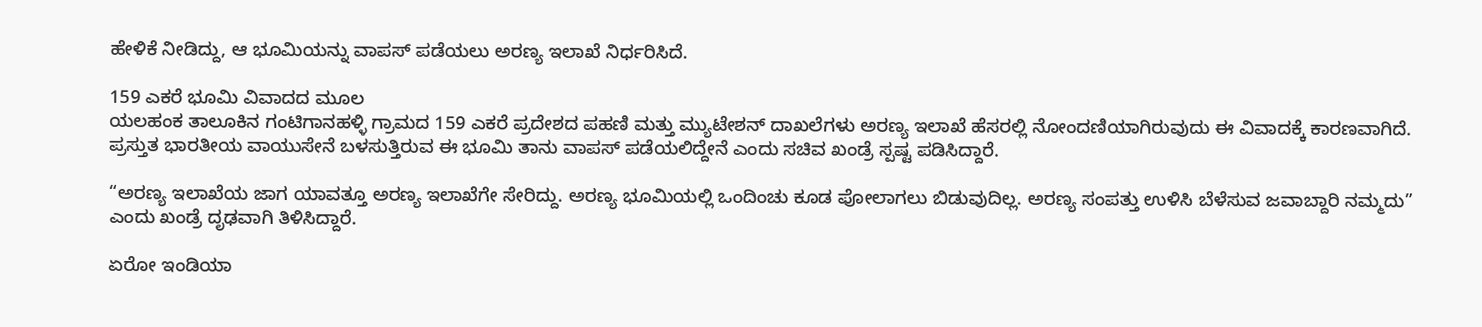ಹೇಳಿಕೆ ನೀಡಿದ್ದು, ಆ ಭೂಮಿಯನ್ನು ವಾಪಸ್ ಪಡೆಯಲು ಅರಣ್ಯ ಇಲಾಖೆ ನಿರ್ಧರಿಸಿದೆ.

159 ಎಕರೆ ಭೂಮಿ ವಿವಾದದ ಮೂಲ
ಯಲಹಂಕ ತಾಲೂಕಿನ ಗಂಟಿಗಾನಹಳ್ಳಿ ಗ್ರಾಮದ 159 ಎಕರೆ ಪ್ರದೇಶದ ಪಹಣಿ ಮತ್ತು ಮ್ಯುಟೇಶನ್ ದಾಖಲೆಗಳು ಅರಣ್ಯ ಇಲಾಖೆ ಹೆಸರಲ್ಲಿ ನೋಂದಣಿಯಾಗಿರುವುದು ಈ ವಿವಾದಕ್ಕೆ ಕಾರಣವಾಗಿದೆ. ಪ್ರಸ್ತುತ ಭಾರತೀಯ ವಾಯುಸೇನೆ ಬಳಸುತ್ತಿರುವ ಈ ಭೂಮಿ ತಾನು ವಾಪಸ್ ಪಡೆಯಲಿದ್ದೇನೆ ಎಂದು ಸಚಿವ ಖಂಡ್ರೆ ಸ್ಪಷ್ಟ ಪಡಿಸಿದ್ದಾರೆ.

“ಅರಣ್ಯ ಇಲಾಖೆಯ ಜಾಗ ಯಾವತ್ತೂ ಅರಣ್ಯ ಇಲಾಖೆಗೇ ಸೇರಿದ್ದು. ಅರಣ್ಯ ಭೂಮಿಯಲ್ಲಿ ಒಂದಿಂಚು ಕೂಡ ಪೋಲಾಗಲು ಬಿಡುವುದಿಲ್ಲ. ಅರಣ್ಯ ಸಂಪತ್ತು ಉಳಿಸಿ ಬೆಳೆಸುವ ಜವಾಬ್ದಾರಿ ನಮ್ಮದು” ಎಂದು ಖಂಡ್ರೆ ದೃಢವಾಗಿ ತಿಳಿಸಿದ್ದಾರೆ.

ಏರೋ ಇಂಡಿಯಾ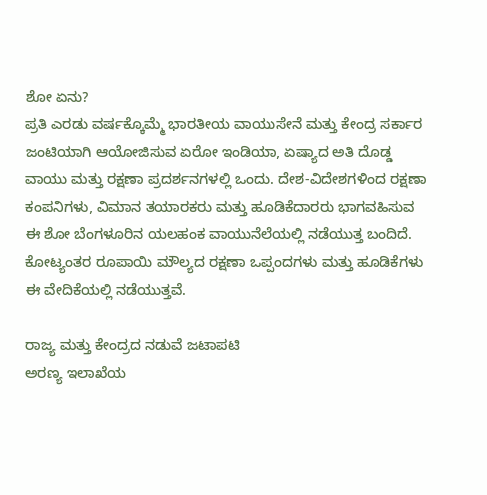ಶೋ ಏನು?
ಪ್ರತಿ ಎರಡು ವರ್ಷಕ್ಕೊಮ್ಮೆ ಭಾರತೀಯ ವಾಯುಸೇನೆ ಮತ್ತು ಕೇಂದ್ರ ಸರ್ಕಾರ ಜಂಟಿಯಾಗಿ ಆಯೋಜಿಸುವ ಏರೋ ಇಂಡಿಯಾ, ಏಷ್ಯಾದ ಅತಿ ದೊಡ್ಡ ವಾಯು ಮತ್ತು ರಕ್ಷಣಾ ಪ್ರದರ್ಶನಗಳಲ್ಲಿ ಒಂದು. ದೇಶ-ವಿದೇಶಗಳಿಂದ ರಕ್ಷಣಾ ಕಂಪನಿಗಳು, ವಿಮಾನ ತಯಾರಕರು ಮತ್ತು ಹೂಡಿಕೆದಾರರು ಭಾಗವಹಿಸುವ ಈ ಶೋ ಬೆಂಗಳೂರಿನ ಯಲಹಂಕ ವಾಯುನೆಲೆಯಲ್ಲಿ ನಡೆಯುತ್ತ ಬಂದಿದೆ. ಕೋಟ್ಯಂತರ ರೂಪಾಯಿ ಮೌಲ್ಯದ ರಕ್ಷಣಾ ಒಪ್ಪಂದಗಳು ಮತ್ತು ಹೂಡಿಕೆಗಳು ಈ ವೇದಿಕೆಯಲ್ಲಿ ನಡೆಯುತ್ತವೆ.

ರಾಜ್ಯ ಮತ್ತು ಕೇಂದ್ರದ ನಡುವೆ ಜಟಾಪಟಿ
ಅರಣ್ಯ ಇಲಾಖೆಯ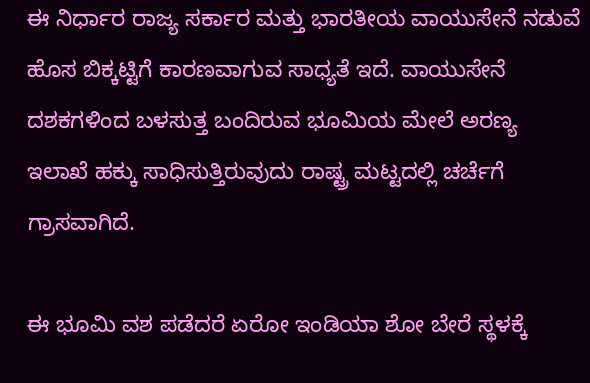ಈ ನಿರ್ಧಾರ ರಾಜ್ಯ ಸರ್ಕಾರ ಮತ್ತು ಭಾರತೀಯ ವಾಯುಸೇನೆ ನಡುವೆ ಹೊಸ ಬಿಕ್ಕಟ್ಟಿಗೆ ಕಾರಣವಾಗುವ ಸಾಧ್ಯತೆ ಇದೆ. ವಾಯುಸೇನೆ ದಶಕಗಳಿಂದ ಬಳಸುತ್ತ ಬಂದಿರುವ ಭೂಮಿಯ ಮೇಲೆ ಅರಣ್ಯ ಇಲಾಖೆ ಹಕ್ಕು ಸಾಧಿಸುತ್ತಿರುವುದು ರಾಷ್ಟ್ರ ಮಟ್ಟದಲ್ಲಿ ಚರ್ಚೆಗೆ ಗ್ರಾಸವಾಗಿದೆ.

ಈ ಭೂಮಿ ವಶ ಪಡೆದರೆ ಏರೋ ಇಂಡಿಯಾ ಶೋ ಬೇರೆ ಸ್ಥಳಕ್ಕೆ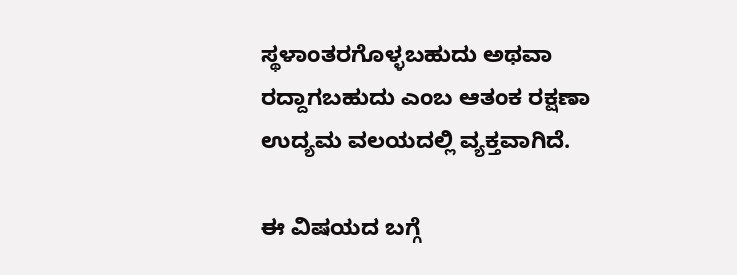ಸ್ಥಳಾಂತರಗೊಳ್ಳಬಹುದು ಅಥವಾ ರದ್ದಾಗಬಹುದು ಎಂಬ ಆತಂಕ ರಕ್ಷಣಾ ಉದ್ಯಮ ವಲಯದಲ್ಲಿ ವ್ಯಕ್ತವಾಗಿದೆ.

ಈ ವಿಷಯದ ಬಗ್ಗೆ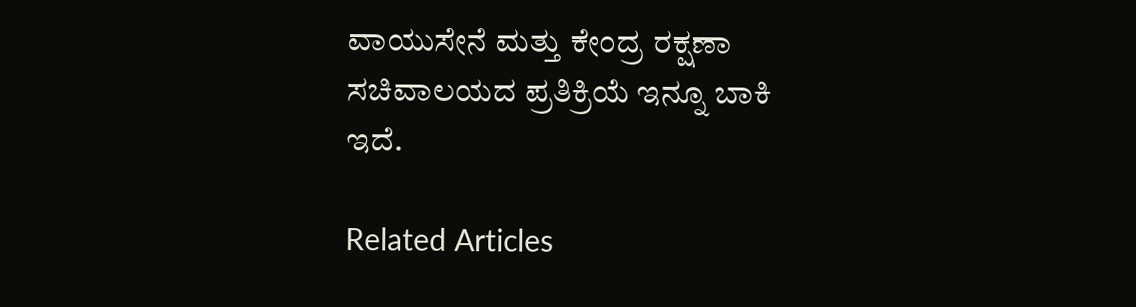ವಾಯುಸೇನೆ ಮತ್ತು ಕೇಂದ್ರ ರಕ್ಷಣಾ ಸಚಿವಾಲಯದ ಪ್ರತಿಕ್ರಿಯೆ ಇನ್ನೂ ಬಾಕಿ ಇದೆ.

Related Articles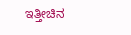ಇತ್ತೀಚಿನ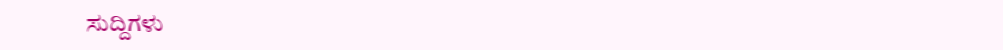ಸುದ್ದಿಗಳು